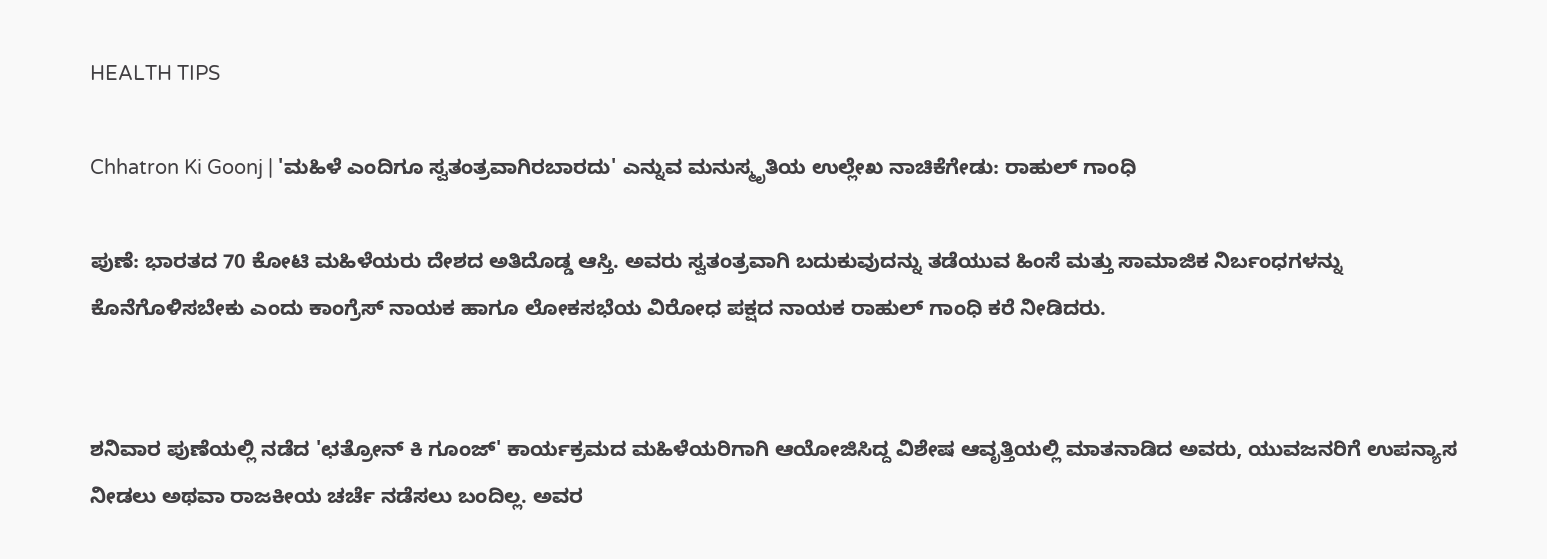HEALTH TIPS

Chhatron Ki Goonj | 'ಮಹಿಳೆ ಎಂದಿಗೂ ಸ್ವತಂತ್ರವಾಗಿರಬಾರದು' ಎನ್ನುವ ಮನುಸ್ಮೃತಿಯ ಉಲ್ಲೇಖ ನಾಚಿಕೆಗೇಡು: ರಾಹುಲ್ ಗಾಂಧಿ

ಪುಣೆ: ಭಾರತದ 70 ಕೋಟಿ ಮಹಿಳೆಯರು ದೇಶದ ಅತಿದೊಡ್ಡ ಆಸ್ತಿ. ಅವರು ಸ್ವತಂತ್ರವಾಗಿ ಬದುಕುವುದನ್ನು ತಡೆಯುವ ಹಿಂಸೆ ಮತ್ತು ಸಾಮಾಜಿಕ ನಿರ್ಬಂಧಗಳನ್ನು ಕೊನೆಗೊಳಿಸಬೇಕು ಎಂದು ಕಾಂಗ್ರೆಸ್ ನಾಯಕ ಹಾಗೂ ಲೋಕಸಭೆಯ ವಿರೋಧ ಪಕ್ಷದ ನಾಯಕ ರಾಹುಲ್ ಗಾಂಧಿ ಕರೆ ನೀಡಿದರು.


ಶನಿವಾರ ಪುಣೆಯಲ್ಲಿ ನಡೆದ 'ಛತ್ರೋನ್ ಕಿ ಗೂಂಜ್' ಕಾರ್ಯಕ್ರಮದ ಮಹಿಳೆಯರಿಗಾಗಿ ಆಯೋಜಿಸಿದ್ದ ವಿಶೇಷ ಆವೃತ್ತಿಯಲ್ಲಿ ಮಾತನಾಡಿದ ಅವರು, ಯುವಜನರಿಗೆ ಉಪನ್ಯಾಸ ನೀಡಲು ಅಥವಾ ರಾಜಕೀಯ ಚರ್ಚೆ ನಡೆಸಲು ಬಂದಿಲ್ಲ. ಅವರ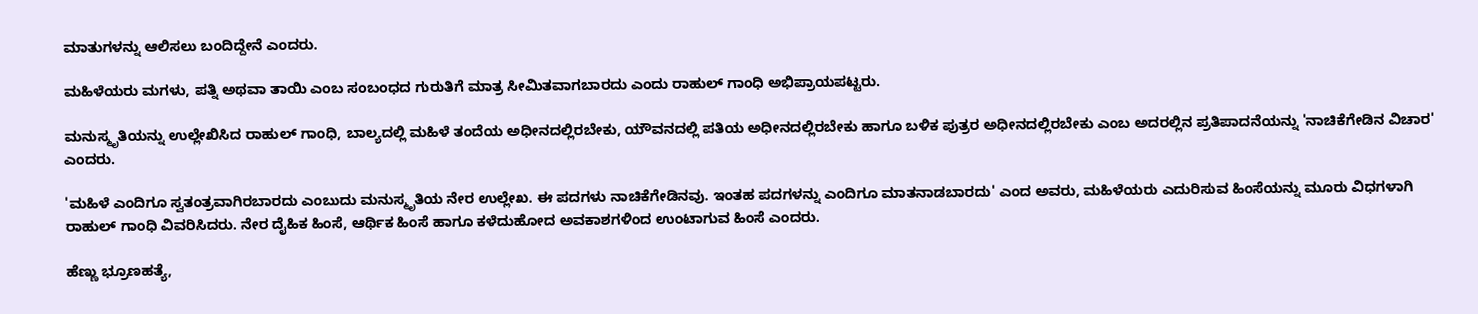ಮಾತುಗಳನ್ನು ಆಲಿಸಲು ಬಂದಿದ್ದೇನೆ ಎಂದರು.

ಮಹಿಳೆಯರು ಮಗಳು, ಪತ್ನಿ ಅಥವಾ ತಾಯಿ ಎಂಬ ಸಂಬಂಧದ ಗುರುತಿಗೆ ಮಾತ್ರ ಸೀಮಿತವಾಗಬಾರದು ಎಂದು ರಾಹುಲ್ ಗಾಂಧಿ ಅಭಿಪ್ರಾಯಪಟ್ಟರು.

ಮನುಸ್ಮೃತಿಯನ್ನು ಉಲ್ಲೇಖಿಸಿದ ರಾಹುಲ್ ಗಾಂಧಿ, ಬಾಲ್ಯದಲ್ಲಿ ಮಹಿಳೆ ತಂದೆಯ ಅಧೀನದಲ್ಲಿರಬೇಕು, ಯೌವನದಲ್ಲಿ ಪತಿಯ ಅಧೀನದಲ್ಲಿರಬೇಕು ಹಾಗೂ ಬಳಿಕ ಪುತ್ರರ ಅಧೀನದಲ್ಲಿರಬೇಕು ಎಂಬ ಅದರಲ್ಲಿನ ಪ್ರತಿಪಾದನೆಯನ್ನು 'ನಾಚಿಕೆಗೇಡಿನ ವಿಚಾರ' ಎಂದರು.

'ಮಹಿಳೆ ಎಂದಿಗೂ ಸ್ವತಂತ್ರವಾಗಿರಬಾರದು ಎಂಬುದು ಮನುಸ್ಮೃತಿಯ ನೇರ ಉಲ್ಲೇಖ. ಈ ಪದಗಳು ನಾಚಿಕೆಗೇಡಿನವು. ಇಂತಹ ಪದಗಳನ್ನು ಎಂದಿಗೂ ಮಾತನಾಡಬಾರದು' ಎಂದ ಅವರು, ಮಹಿಳೆಯರು ಎದುರಿಸುವ ಹಿಂಸೆಯನ್ನು ಮೂರು ವಿಧಗಳಾಗಿ ರಾಹುಲ್ ಗಾಂಧಿ ವಿವರಿಸಿದರು. ನೇರ ದೈಹಿಕ ಹಿಂಸೆ, ಆರ್ಥಿಕ ಹಿಂಸೆ ಹಾಗೂ ಕಳೆದುಹೋದ ಅವಕಾಶಗಳಿಂದ ಉಂಟಾಗುವ ಹಿಂಸೆ ಎಂದರು.

ಹೆಣ್ಣು ಭ್ರೂಣಹತ್ಯೆ,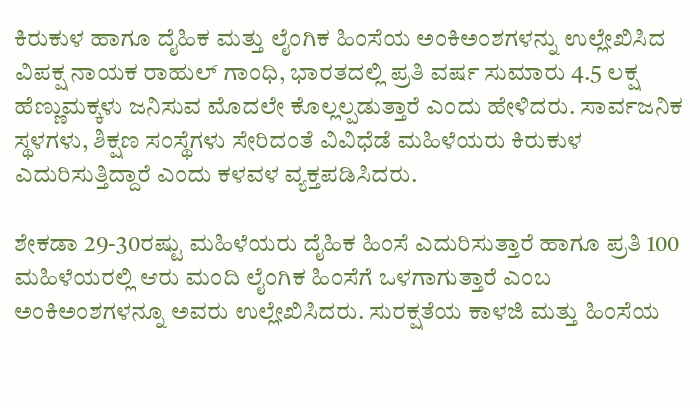ಕಿರುಕುಳ ಹಾಗೂ ದೈಹಿಕ ಮತ್ತು ಲೈಂಗಿಕ ಹಿಂಸೆಯ ಅಂಕಿಅಂಶಗಳನ್ನು ಉಲ್ಲೇಖಿಸಿದ ವಿಪಕ್ಷ ನಾಯಕ ರಾಹುಲ್‌ ಗಾಂಧಿ, ಭಾರತದಲ್ಲಿ ಪ್ರತಿ ವರ್ಷ ಸುಮಾರು 4.5 ಲಕ್ಷ ಹೆಣ್ಣುಮಕ್ಕಳು ಜನಿಸುವ ಮೊದಲೇ ಕೊಲ್ಲಲ್ಪಡುತ್ತಾರೆ ಎಂದು ಹೇಳಿದರು. ಸಾರ್ವಜನಿಕ ಸ್ಥಳಗಳು, ಶಿಕ್ಷಣ ಸಂಸ್ಥೆಗಳು ಸೇರಿದಂತೆ ವಿವಿಧೆಡೆ ಮಹಿಳೆಯರು ಕಿರುಕುಳ ಎದುರಿಸುತ್ತಿದ್ದಾರೆ ಎಂದು ಕಳವಳ ವ್ಯಕ್ತಪಡಿಸಿದರು.

ಶೇಕಡಾ 29-30ರಷ್ಟು ಮಹಿಳೆಯರು ದೈಹಿಕ ಹಿಂಸೆ ಎದುರಿಸುತ್ತಾರೆ ಹಾಗೂ ಪ್ರತಿ 100 ಮಹಿಳೆಯರಲ್ಲಿ ಆರು ಮಂದಿ ಲೈಂಗಿಕ ಹಿಂಸೆಗೆ ಒಳಗಾಗುತ್ತಾರೆ ಎಂಬ ಅಂಕಿಅಂಶಗಳನ್ನೂ ಅವರು ಉಲ್ಲೇಖಿಸಿದರು. ಸುರಕ್ಷತೆಯ ಕಾಳಜಿ ಮತ್ತು ಹಿಂಸೆಯ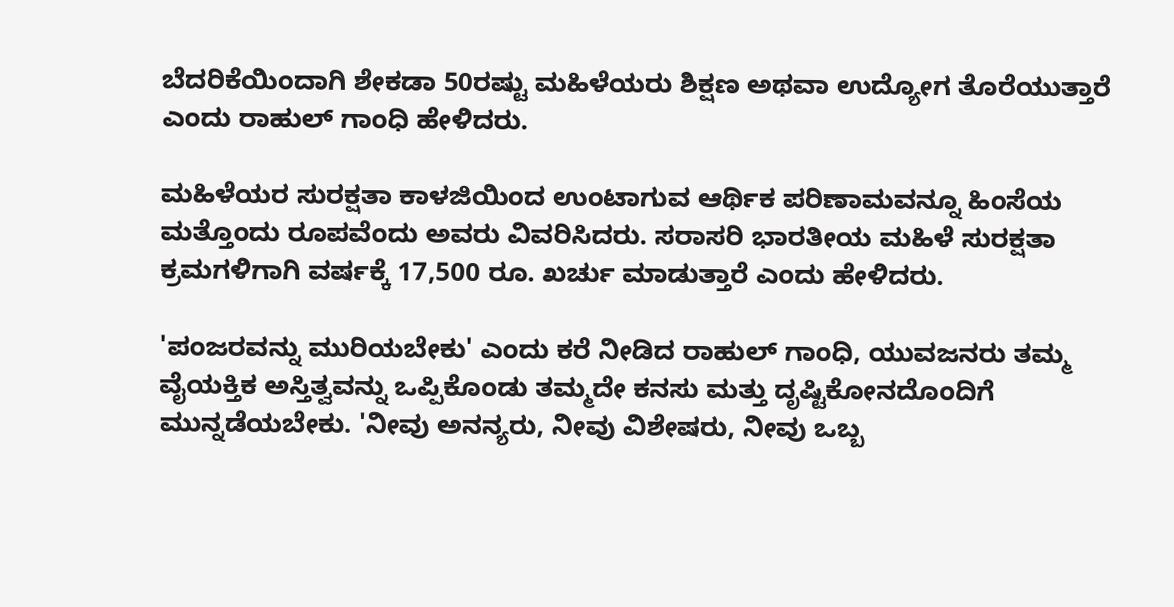ಬೆದರಿಕೆಯಿಂದಾಗಿ ಶೇಕಡಾ 50ರಷ್ಟು ಮಹಿಳೆಯರು ಶಿಕ್ಷಣ ಅಥವಾ ಉದ್ಯೋಗ ತೊರೆಯುತ್ತಾರೆ ಎಂದು ರಾಹುಲ್ ಗಾಂಧಿ ಹೇಳಿದರು.

ಮಹಿಳೆಯರ ಸುರಕ್ಷತಾ ಕಾಳಜಿಯಿಂದ ಉಂಟಾಗುವ ಆರ್ಥಿಕ ಪರಿಣಾಮವನ್ನೂ ಹಿಂಸೆಯ ಮತ್ತೊಂದು ರೂಪವೆಂದು ಅವರು ವಿವರಿಸಿದರು. ಸರಾಸರಿ ಭಾರತೀಯ ಮಹಿಳೆ ಸುರಕ್ಷತಾ ಕ್ರಮಗಳಿಗಾಗಿ ವರ್ಷಕ್ಕೆ 17,500 ರೂ. ಖರ್ಚು ಮಾಡುತ್ತಾರೆ ಎಂದು ಹೇಳಿದರು.

'ಪಂಜರವನ್ನು ಮುರಿಯಬೇಕು' ಎಂದು ಕರೆ ನೀಡಿದ ರಾಹುಲ್ ಗಾಂಧಿ, ಯುವಜನರು ತಮ್ಮ ವೈಯಕ್ತಿಕ ಅಸ್ತಿತ್ವವನ್ನು ಒಪ್ಪಿಕೊಂಡು ತಮ್ಮದೇ ಕನಸು ಮತ್ತು ದೃಷ್ಟಿಕೋನದೊಂದಿಗೆ ಮುನ್ನಡೆಯಬೇಕು. 'ನೀವು ಅನನ್ಯರು, ನೀವು ವಿಶೇಷರು, ನೀವು ಒಬ್ಬ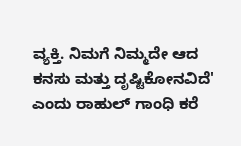ವ್ಯಕ್ತಿ. ನಿಮಗೆ ನಿಮ್ಮದೇ ಆದ ಕನಸು ಮತ್ತು ದೃಷ್ಟಿಕೋನವಿದೆ' ಎಂದು ರಾಹುಲ್ ಗಾಂಧಿ ಕರೆ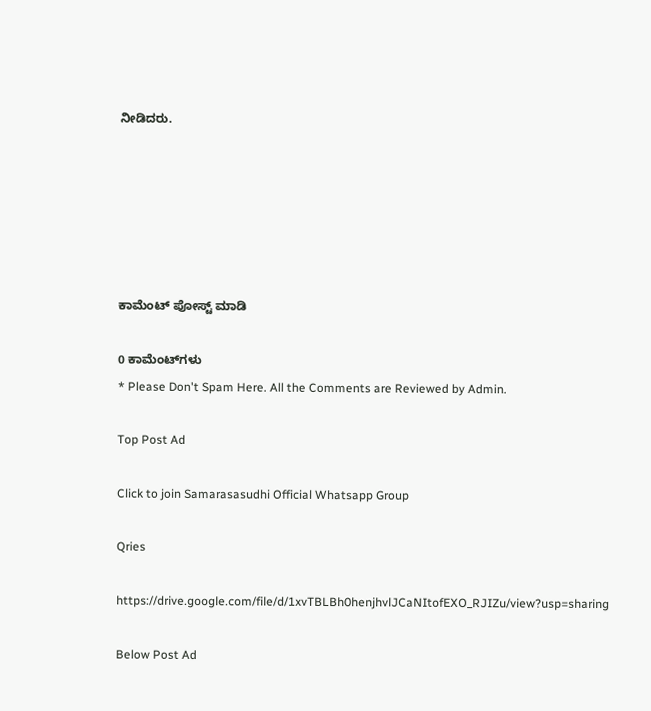ನೀಡಿದರು.






ಕಾಮೆಂಟ್‌‌ ಪೋಸ್ಟ್‌ ಮಾಡಿ

0 ಕಾಮೆಂಟ್‌ಗಳು
* Please Don't Spam Here. All the Comments are Reviewed by Admin.

Top Post Ad

Click to join Samarasasudhi Official Whatsapp Group

Qries

https://drive.google.com/file/d/1xvTBLBh0henjhvlJCaNItofEXO_RJIZu/view?usp=sharing

Below Post Ad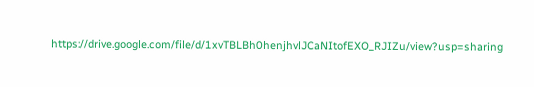https://drive.google.com/file/d/1xvTBLBh0henjhvlJCaNItofEXO_RJIZu/view?usp=sharing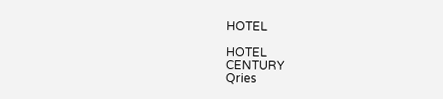HOTEL

HOTEL
CENTURY
Qries